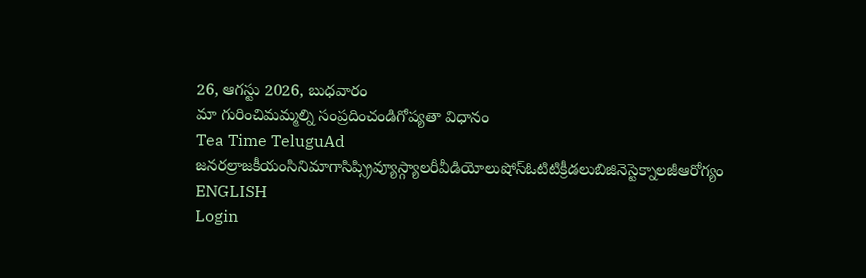26, ఆగస్టు 2026, బుధవారం
మా గురించిమమ్మల్ని సంప్రదించండిగోప్యతా విధానం
Tea Time TeluguAd
జనరల్రాజకీయంసినిమాగాసిప్స్రివ్యూస్గ్యాలరీవీడియోలుషోస్ఓటిటిక్రీడలుబిజినెస్టెక్నాలజీఆరోగ్యం
ENGLISH
Login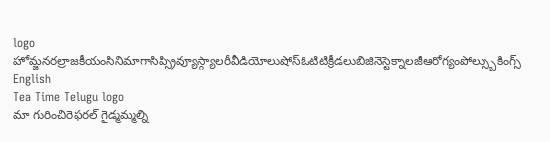logo
హోమ్జనరల్రాజకీయంసినిమాగాసిప్స్రివ్యూస్గ్యాలరీవీడియోలుషోస్ఓటిటిక్రీడలుబిజినెస్టెక్నాలజీఆరోగ్యంపోల్స్బుకింగ్స్
English
Tea Time Telugu logo
మా గురించిరెఫరల్ గైడ్మమ్మల్ని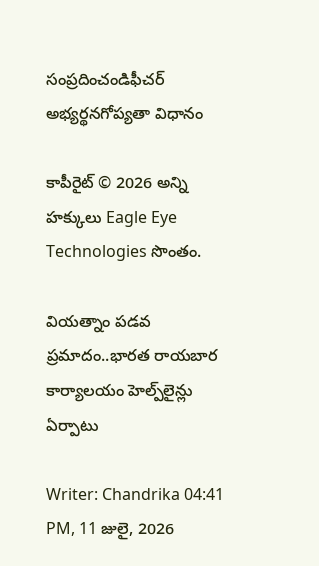సంప్రదించండిఫీచర్ అభ్యర్థనగోప్యతా విధానం

కాపీరైట్ © 2026 అన్ని హక్కులు Eagle Eye Technologies సొంతం.

వియత్నాం పడవ ప్రమాదం..భారత రాయబార కార్యాలయం హెల్ప్‌లైన్లు ఏర్పాటు

Writer: Chandrika 04:41 PM, 11 జులై, 2026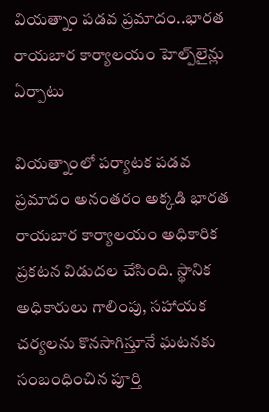వియత్నాం పడవ ప్రమాదం..భారత రాయబార కార్యాలయం హెల్ప్‌లైన్లు ఏర్పాటు

వియత్నాంలో పర్యాటక పడవ ప్రమాదం అనంతరం అక్కడి భారత రాయబార కార్యాలయం అధికారిక ప్రకటన విడుదల చేసింది. స్థానిక అధికారులు గాలింపు, సహాయక చర్యలను కొనసాగిస్తూనే ఘటనకు సంబంధించిన పూర్తి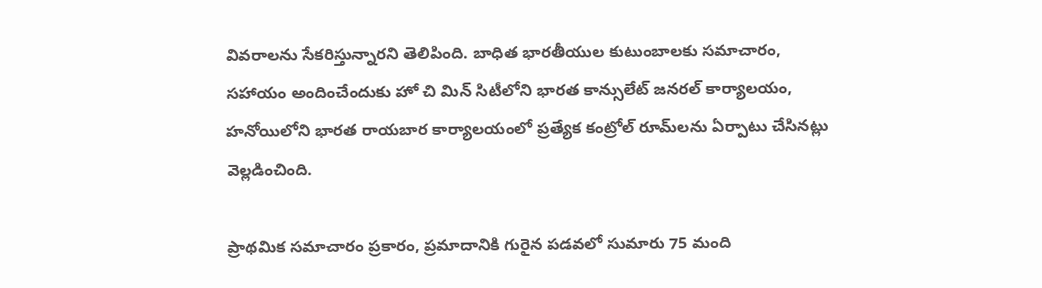వివరాలను సేకరిస్తున్నారని తెలిపింది. బాధిత భారతీయుల కుటుంబాలకు సమాచారం, సహాయం అందించేందుకు హో చి మిన్ సిటీలోని భారత కాన్సులేట్ జనరల్ కార్యాలయం, హనోయిలోని భారత రాయబార కార్యాలయంలో ప్రత్యేక కంట్రోల్ రూమ్‌లను ఏర్పాటు చేసినట్లు వెల్లడించింది.

ప్రాథమిక సమాచారం ప్రకారం, ప్రమాదానికి గురైన పడవలో సుమారు 75 మంది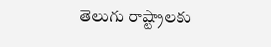తెలుగు రాష్ట్రాలకు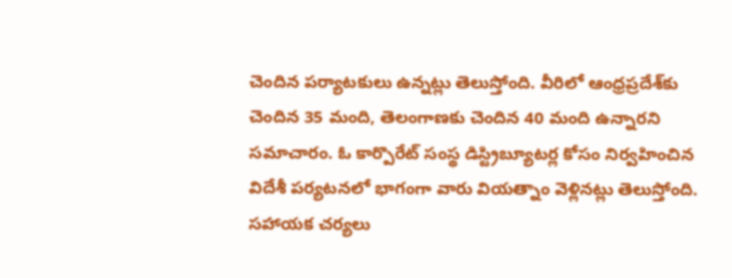చెందిన పర్యాటకులు ఉన్నట్లు తెలుస్తోంది. వీరిలో ఆంధ్రప్రదేశ్‌కు చెందిన 35 మంది, తెలంగాణకు చెందిన 40 మంది ఉన్నారని సమాచారం. ఓ కార్పొరేట్ సంస్థ డిస్ట్రిబ్యూటర్ల కోసం నిర్వహించిన విదేశీ పర్యటనలో భాగంగా వారు వియత్నాం వెళ్లినట్లు తెలుస్తోంది. సహాయక చర్యలు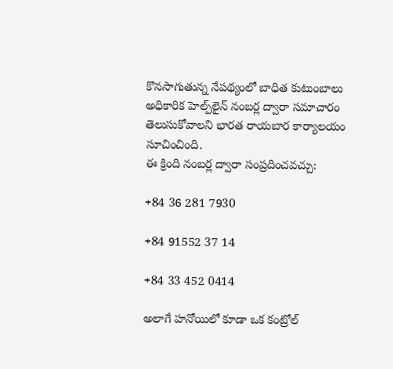కొనసాగుతున్న నేపథ్యంలో బాధిత కుటుంబాలు అధికారిక హెల్ప్‌లైన్ నంబర్ల ద్వారా సమాచారం తెలుసుకోవాలని భారత రాయబార కార్యాలయం సూచించింది.
ఈ క్రింది నంబర్ల ద్వారా సంప్రదించవచ్చు:

+84 36 281 7930

+84 91552 37 14

+84 33 452 0414

అలాగే హనోయిలో కూడా ఒక కంట్రోల్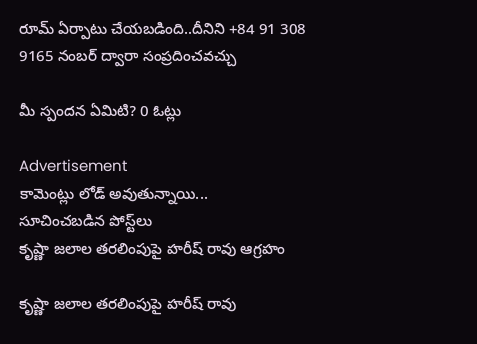రూమ్ ఏర్పాటు చేయబడింది..దీనిని +84 91 308 9165 నంబర్ ద్వారా సంప్రదించవచ్చు

మీ స్పందన ఏమిటి? 0 ఓట్లు

Advertisement
కామెంట్లు లోడ్ అవుతున్నాయి...
సూచించబడిన పోస్ట్‌లు
కృష్ణా జలాల తరలింపుపై హరీష్ రావు ఆగ్రహం

కృష్ణా జలాల తరలింపుపై హరీష్ రావు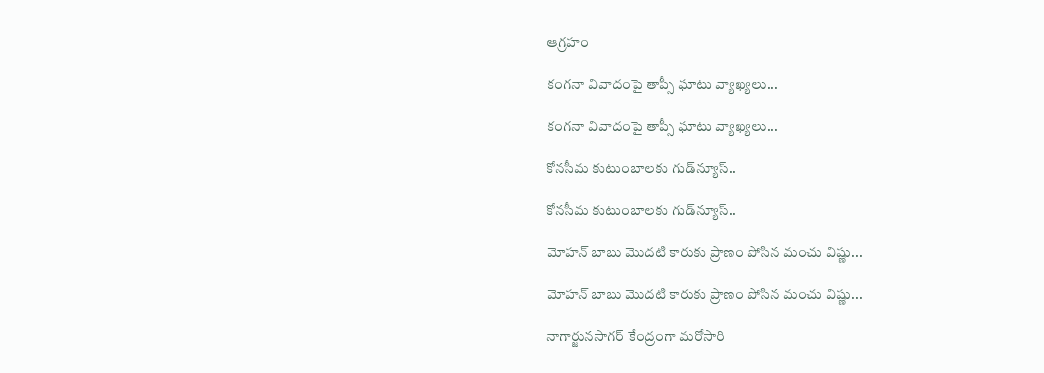ఆగ్రహం

కంగనా వివాదంపై తాప్సీ ఘాటు వ్యాఖ్యలు...

కంగనా వివాదంపై తాప్సీ ఘాటు వ్యాఖ్యలు...

కోనసీమ కుటుంబాలకు గుడ్‌న్యూస్‌..

కోనసీమ కుటుంబాలకు గుడ్‌న్యూస్‌..

మోహన్ బాబు మొదటి కారుకు ప్రాణం పోసిన మంచు విష్ణు...

మోహన్ బాబు మొదటి కారుకు ప్రాణం పోసిన మంచు విష్ణు...

నాగార్జునసాగర్‌ కేంద్రంగా మరోసారి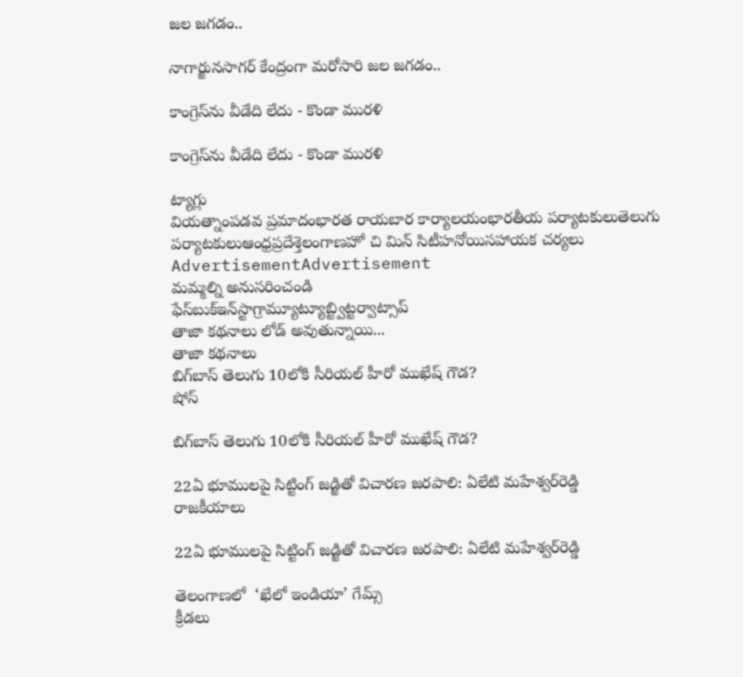జల జగడం..

నాగార్జునసాగర్‌ కేంద్రంగా మరోసారి జల జగడం..

కాంగ్రెస్‌ను వీడేది లేదు - కొండా మురళి

కాంగ్రెస్‌ను వీడేది లేదు - కొండా మురళి

ట్యాగ్లు
వియత్నాంపడవ ప్రమాదంభారత రాయబార కార్యాలయంభారతీయ పర్యాటకులుతెలుగు పర్యాటకులుఆంధ్రప్రదేశ్తెలంగాణహో చి మిన్ సిటీహనోయిసహాయక చర్యలు
AdvertisementAdvertisement
మమ్మల్ని అనుసరించండి
ఫేస్‌బుక్ఇన్‌స్టాగ్రామ్యూట్యూబ్ట్విట్టర్వాట్సాప్
తాజా కథనాలు లోడ్ అవుతున్నాయి...
తాజా కథనాలు
బిగ్‌బాస్‌ తెలుగు 10లోకి సీరియల్‌ హీరో ముఖేష్‌ గౌడ?
షోస్

బిగ్‌బాస్‌ తెలుగు 10లోకి సీరియల్‌ హీరో ముఖేష్‌ గౌడ?

22ఏ భూములపై సిట్టింగ్‌ జడ్జితో విచారణ జరపాలి: ఏలేటి మహేశ్వర్‌రెడ్డి
రాజకీయాలు

22ఏ భూములపై సిట్టింగ్‌ జడ్జితో విచారణ జరపాలి: ఏలేటి మహేశ్వర్‌రెడ్డి

తెలంగాణలో  ‘ఖేలో ఇండియా’ గేమ్స్‌
క్రీడలు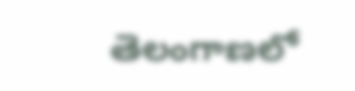తెలంగాణలో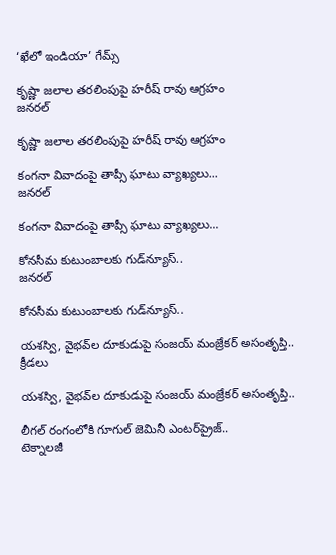‘ఖేలో ఇండియా’ గేమ్స్‌

కృష్ణా జలాల తరలింపుపై హరీష్ రావు ఆగ్రహం
జనరల్

కృష్ణా జలాల తరలింపుపై హరీష్ రావు ఆగ్రహం

కంగనా వివాదంపై తాప్సీ ఘాటు వ్యాఖ్యలు...
జనరల్

కంగనా వివాదంపై తాప్సీ ఘాటు వ్యాఖ్యలు...

కోనసీమ కుటుంబాలకు గుడ్‌న్యూస్‌..
జనరల్

కోనసీమ కుటుంబాలకు గుడ్‌న్యూస్‌..

యశస్వి, వైభవ్‌ల దూకుడుపై సంజయ్ మంజ్రేకర్ అసంతృప్తి..
క్రీడలు

యశస్వి, వైభవ్‌ల దూకుడుపై సంజయ్ మంజ్రేకర్ అసంతృప్తి..

లీగల్‌ రంగంలోకి గూగుల్‌ జెమినీ ఎంటర్‌ప్రైజ్‌..
టెక్నాలజీ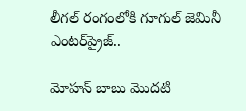లీగల్‌ రంగంలోకి గూగుల్‌ జెమినీ ఎంటర్‌ప్రైజ్‌..

మోహన్ బాబు మొదటి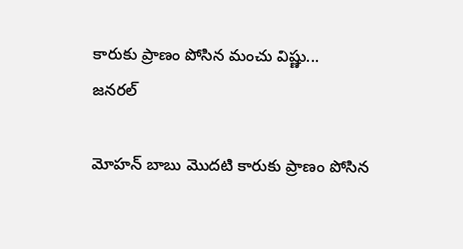కారుకు ప్రాణం పోసిన మంచు విష్ణు...
జనరల్

మోహన్ బాబు మొదటి కారుకు ప్రాణం పోసిన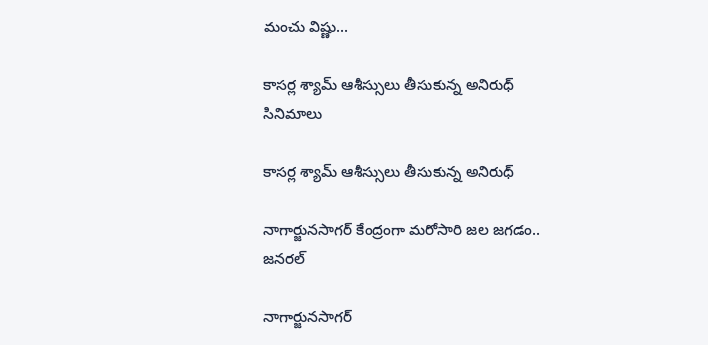మంచు విష్ణు...

కాసర్ల శ్యామ్ ఆశీస్సులు తీసుకున్న అనిరుధ్‌
సినిమాలు

కాసర్ల శ్యామ్ ఆశీస్సులు తీసుకున్న అనిరుధ్‌

నాగార్జునసాగర్‌ కేంద్రంగా మరోసారి జల జగడం..
జనరల్

నాగార్జునసాగర్‌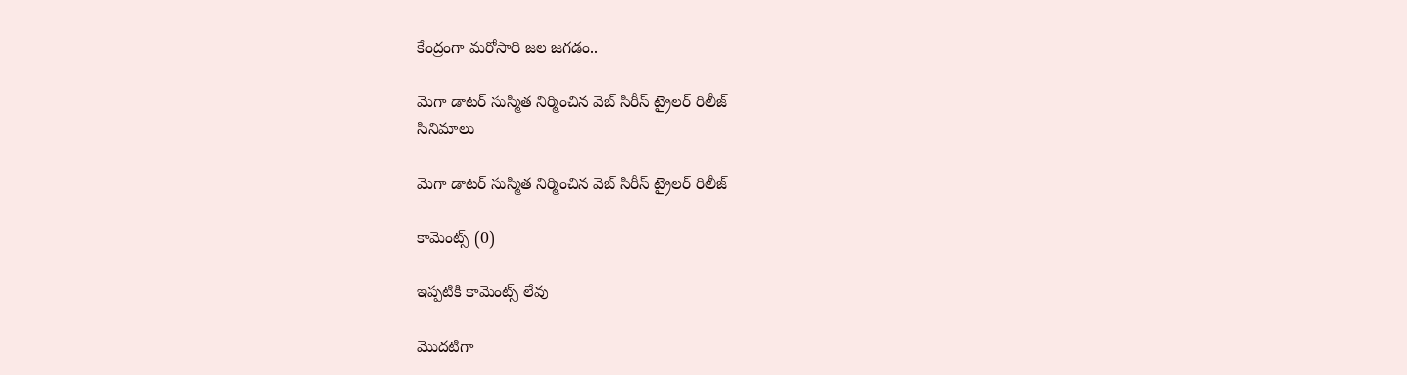కేంద్రంగా మరోసారి జల జగడం..

మెగా డాటర్ సుస్మిత నిర్మించిన వెబ్ సిరీస్ ట్రైలర్ రిలీజ్
సినిమాలు

మెగా డాటర్ సుస్మిత నిర్మించిన వెబ్ సిరీస్ ట్రైలర్ రిలీజ్

కామెంట్స్ (0)

ఇప్పటికి కామెంట్స్ లేవు

మొదటిగా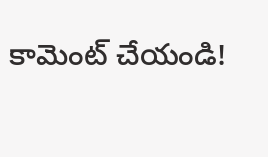కామెంట్ చేయండి!